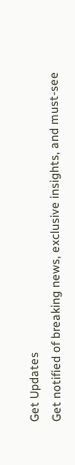Get Updates
Get notified of breaking news, exclusive insights, and must-see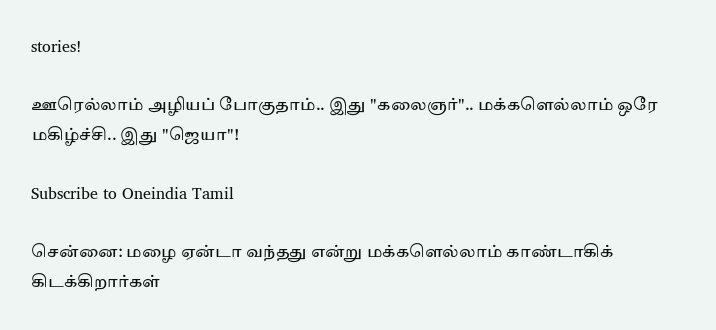stories!

ஊரெல்லாம் அழியப் போகுதாம்.. இது "கலைஞர்".. மக்களெல்லாம் ஒரே மகிழ்ச்சி.. இது "ஜெயா"!

Subscribe to Oneindia Tamil

சென்னை: மழை ஏன்டா வந்தது என்று மக்களெல்லாம் காண்டாகிக் கிடக்கிறார்கள்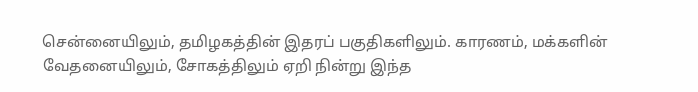சென்னையிலும், தமிழகத்தின் இதரப் பகுதிகளிலும். காரணம், மக்களின் வேதனையிலும், சோகத்திலும் ஏறி நின்று இந்த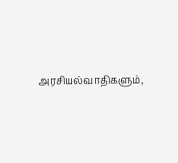அரசியல்வாதிகளும்,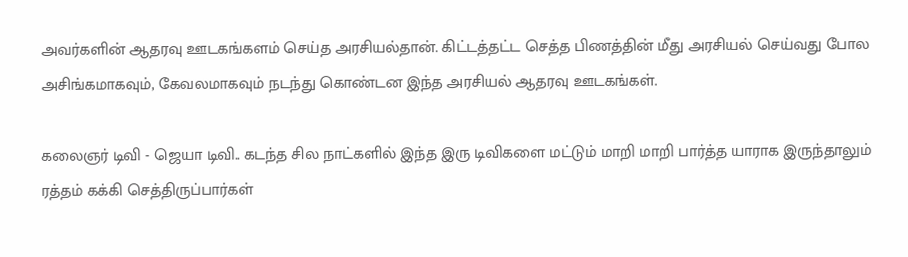அவர்களின் ஆதரவு ஊடகங்களம் செய்த அரசியல்தான். கிட்டத்தட்ட செத்த பிணத்தின் மீது அரசியல் செய்வது போல அசிங்கமாகவும், கேவலமாகவும் நடந்து கொண்டன இந்த அரசியல் ஆதரவு ஊடகங்கள்.

கலைஞர் டிவி - ஜெயா டிவி.. கடந்த சில நாட்களில் இந்த இரு டிவிகளை மட்டும் மாறி மாறி பார்த்த யாராக இருந்தாலும் ரத்தம் கக்கி செத்திருப்பார்கள்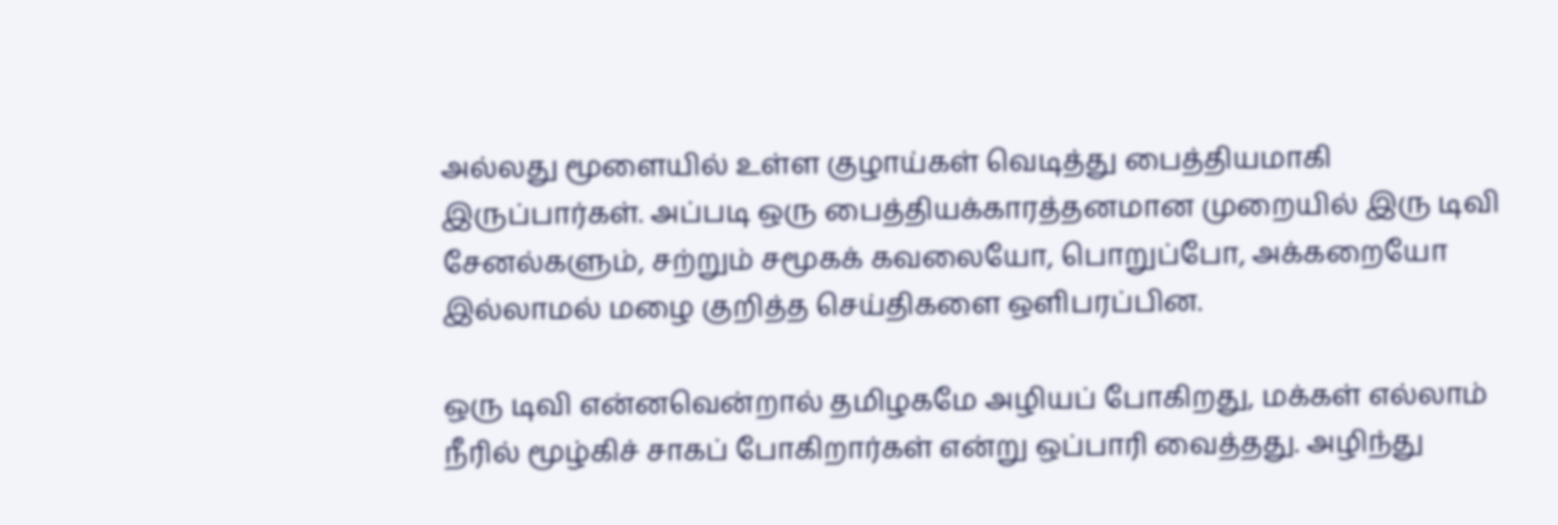அல்லது மூளையில் உள்ள குழாய்கள் வெடித்து பைத்தியமாகி இருப்பார்கள். அப்படி ஒரு பைத்தியக்காரத்தனமான முறையில் இரு டிவி சேனல்களும், சற்றும் சமூகக் கவலையோ, பொறுப்போ, அக்கறையோ இல்லாமல் மழை குறித்த செய்திகளை ஒளிபரப்பின.

ஒரு டிவி என்னவென்றால் தமிழகமே அழியப் போகிறது, மக்கள் எல்லாம் நீரில் மூழ்கிச் சாகப் போகிறார்கள் என்று ஒப்பாரி வைத்தது. அழிந்து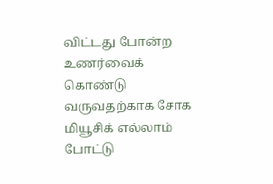விட்டது போன்ற உணர்வைக் கொண்டு வருவதற்காக சோக மியூசிக் எல்லாம் போட்டு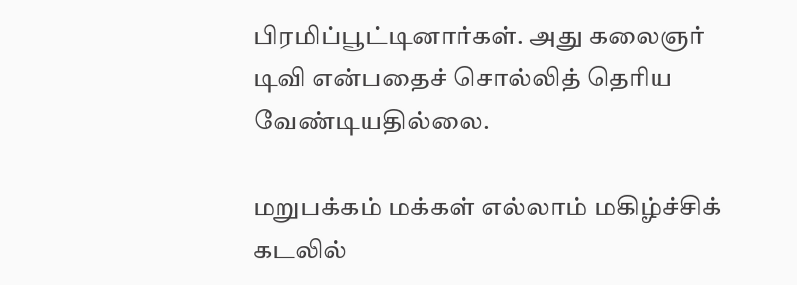பிரமிப்பூட்டினார்கள். அது கலைஞர் டிவி என்பதைச் சொல்லித் தெரிய வேண்டியதில்லை.

மறுபக்கம் மக்கள் எல்லாம் மகிழ்ச்சிக் கடலில்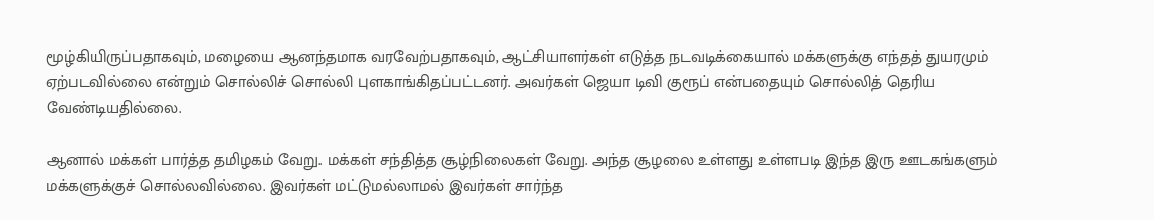மூழ்கியிருப்பதாகவும், மழையை ஆனந்தமாக வரவேற்பதாகவும், ஆட்சியாளர்கள் எடுத்த நடவடிக்கையால் மக்களுக்கு எந்தத் துயரமும் ஏற்படவில்லை என்றும் சொல்லிச் சொல்லி புளகாங்கிதப்பட்டனர். அவர்கள் ஜெயா டிவி குரூப் என்பதையும் சொல்லித் தெரிய வேண்டியதில்லை.

ஆனால் மக்கள் பார்த்த தமிழகம் வேறு.. மக்கள் சந்தித்த சூழ்நிலைகள் வேறு. அந்த சூழலை உள்ளது உள்ளபடி இந்த இரு ஊடகங்களும் மக்களுக்குச் சொல்லவில்லை. இவர்கள் மட்டுமல்லாமல் இவர்கள் சார்ந்த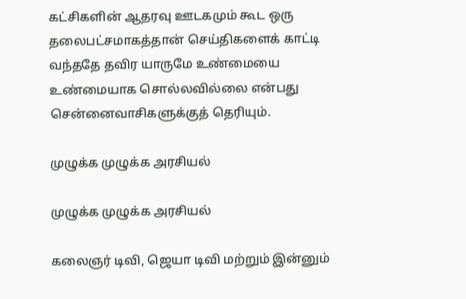கட்சிகளின் ஆதரவு ஊடகமும் கூட ஒரு தலைபட்சமாகத்தான் செய்திகளைக் காட்டி வந்ததே தவிர யாருமே உண்மையை உண்மையாக சொல்லவில்லை என்பது சென்னைவாசிகளுக்குத் தெரியும்.

முழுக்க முழுக்க அரசியல்

முழுக்க முழுக்க அரசியல்

கலைஞர் டிவி, ஜெயா டிவி மற்றும் இன்னும்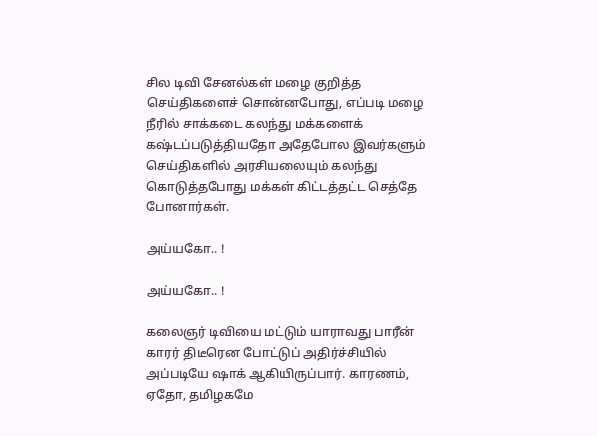சில டிவி சேனல்கள் மழை குறித்த செய்திகளைச் சொன்னபோது, எப்படி மழை நீரில் சாக்கடை கலந்து மக்களைக் கஷ்டப்படுத்தியதோ அதேபோல இவர்களும் செய்திகளில் அரசியலையும் கலந்து கொடுத்தபோது மக்கள் கிட்டத்தட்ட செத்தே போனார்கள்.

அய்யகோ.. !

அய்யகோ.. !

கலைஞர் டிவியை மட்டும் யாராவது பாரீன் காரர் திடீரென போட்டுப் அதிர்ச்சியில் அப்படியே ஷாக் ஆகியிருப்பார். காரணம், ஏதோ, தமிழகமே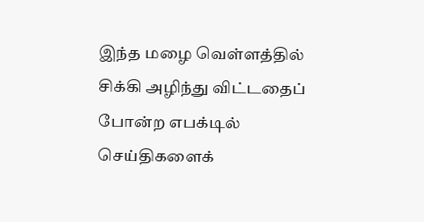இந்த மழை வெள்ளத்தில் சிக்கி அழிந்து விட்டதைப் போன்ற எபக்டில் செய்திகளைக்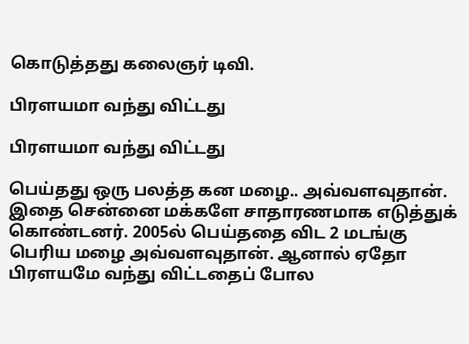கொடுத்தது கலைஞர் டிவி.

பிரளயமா வந்து விட்டது

பிரளயமா வந்து விட்டது

பெய்தது ஒரு பலத்த கன மழை.. அவ்வளவுதான். இதை சென்னை மக்களே சாதாரணமாக எடுத்துக் கொண்டனர். 2005ல் பெய்ததை விட 2 மடங்கு பெரிய மழை அவ்வளவுதான். ஆனால் ஏதோ பிரளயமே வந்து விட்டதைப் போல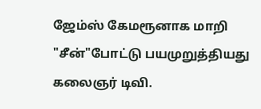ஜேம்ஸ் கேமரூனாக மாறி "சீன்"போட்டு பயமுறுத்தியது கலைஞர் டிவி.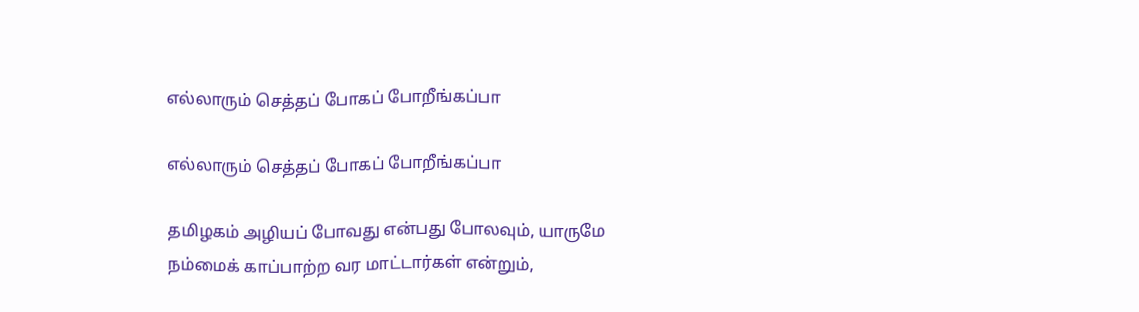எல்லாரும் செத்தப் போகப் போறீங்கப்பா

எல்லாரும் செத்தப் போகப் போறீங்கப்பா

தமிழகம் அழியப் போவது என்பது போலவும், யாருமே நம்மைக் காப்பாற்ற வர மாட்டார்கள் என்றும்,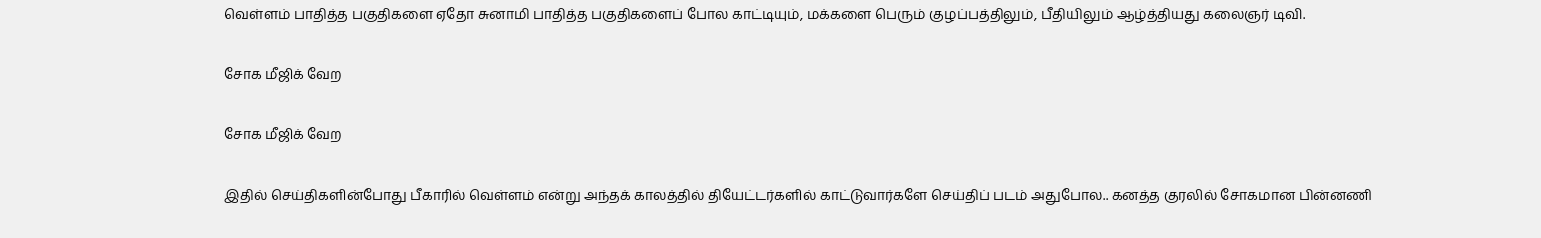வெள்ளம் பாதித்த பகுதிகளை ஏதோ சுனாமி பாதித்த பகுதிகளைப் போல காட்டியும், மக்களை பெரும் குழப்பத்திலும், பீதியிலும் ஆழ்த்தியது கலைஞர் டிவி.

சோக மீஜிக் வேற

சோக மீஜிக் வேற

இதில் செய்திகளின்போது பீகாரில் வெள்ளம் என்று அந்தக் காலத்தில் தியேட்டர்களில் காட்டுவார்களே செய்திப் படம் அதுபோல.. கனத்த குரலில் சோகமான பின்னணி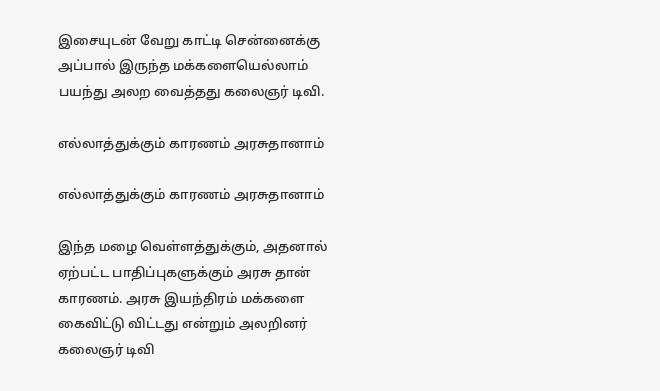இசையுடன் வேறு காட்டி சென்னைக்கு அப்பால் இருந்த மக்களையெல்லாம் பயந்து அலற வைத்தது கலைஞர் டிவி.

எல்லாத்துக்கும் காரணம் அரசுதானாம்

எல்லாத்துக்கும் காரணம் அரசுதானாம்

இந்த மழை வெள்ளத்துக்கும், அதனால் ஏற்பட்ட பாதிப்புகளுக்கும் அரசு தான் காரணம். அரசு இயந்திரம் மக்களை கைவிட்டு விட்டது என்றும் அலறினர் கலைஞர் டிவி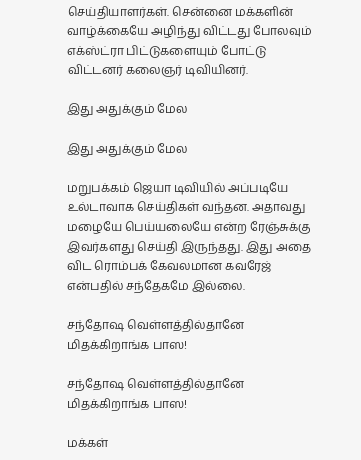செய்தியாளர்கள். சென்னை மக்களின் வாழ்க்கையே அழிந்து விட்டது போலவும் எக்ஸ்ட்ரா பிட்டுகளையும் போட்டு விட்டனர் கலைஞர் டிவியினர்.

இது அதுக்கும் மேல

இது அதுக்கும் மேல

மறுபக்கம் ஜெயா டிவியில் அப்படியே உல்டாவாக செய்திகள் வந்தன. அதாவது மழையே பெய்யலையே என்ற ரேஞ்சுக்கு இவர்களது செய்தி இருந்தது. இது அதை விட ரொம்பக் கேவலமான கவரேஜ் என்பதில் சந்தேகமே இல்லை.

சந்தோஷ வெள்ளத்தில்தானே மிதக்கிறாங்க பாஸ!

சந்தோஷ வெள்ளத்தில்தானே மிதக்கிறாங்க பாஸ!

மக்கள்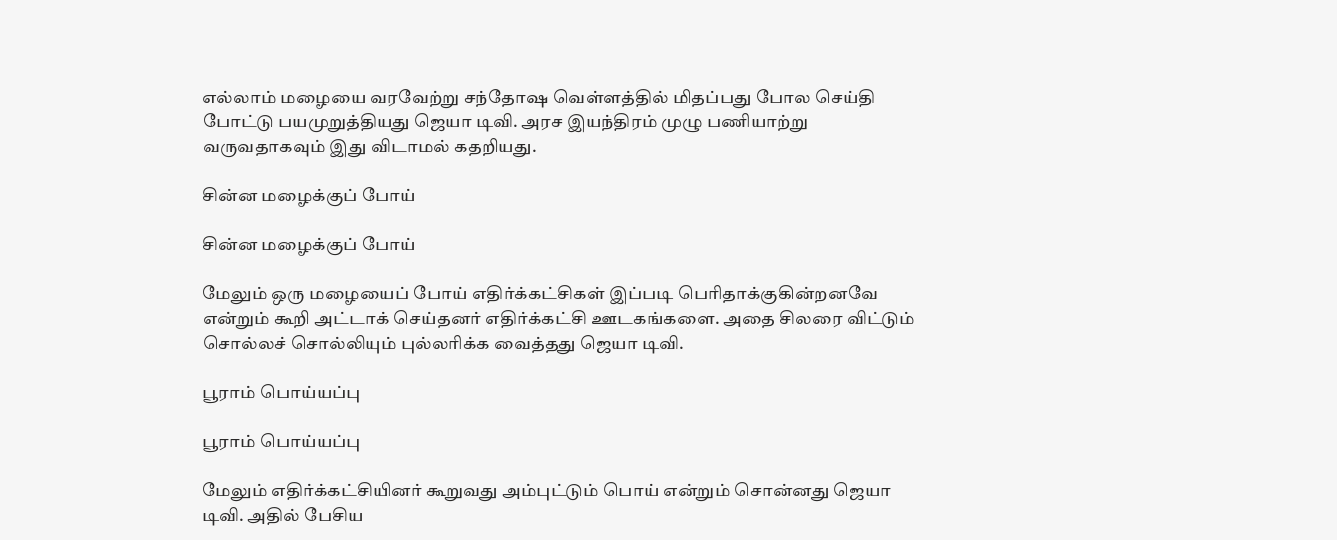எல்லாம் மழையை வரவேற்று சந்தோஷ வெள்ளத்தில் மிதப்பது போல செய்தி போட்டு பயமுறுத்தியது ஜெயா டிவி. அரச இயந்திரம் முழு பணியாற்று வருவதாகவும் இது விடாமல் கதறியது.

சின்ன மழைக்குப் போய்

சின்ன மழைக்குப் போய்

மேலும் ஒரு மழையைப் போய் எதிர்க்கட்சிகள் இப்படி பெரிதாக்குகின்றனவே என்றும் கூறி அட்டாக் செய்தனர் எதிர்க்கட்சி ஊடகங்களை. அதை சிலரை விட்டும் சொல்லச் சொல்லியும் புல்லரிக்க வைத்தது ஜெயா டிவி.

பூராம் பொய்யப்பு

பூராம் பொய்யப்பு

மேலும் எதிர்க்கட்சியினர் கூறுவது அம்புட்டும் பொய் என்றும் சொன்னது ஜெயா டிவி. அதில் பேசிய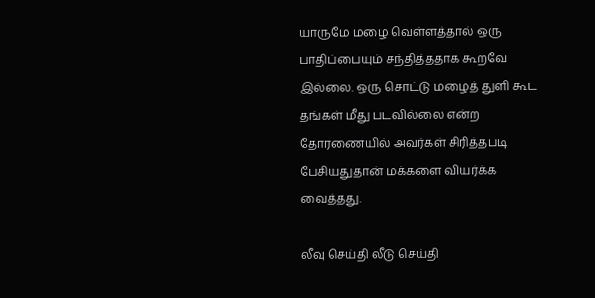யாருமே மழை வெள்ளத்தால் ஒரு பாதிப்பையும் சந்தித்ததாக கூறவே இல்லை. ஒரு சொட்டு மழைத் துளி கூட தங்கள் மீது படவில்லை என்ற தோரணையில் அவர்கள் சிரித்தபடி பேசியதுதான் மக்களை வியர்க்க வைத்தது.

லீவு செய்தி லீடு செய்தி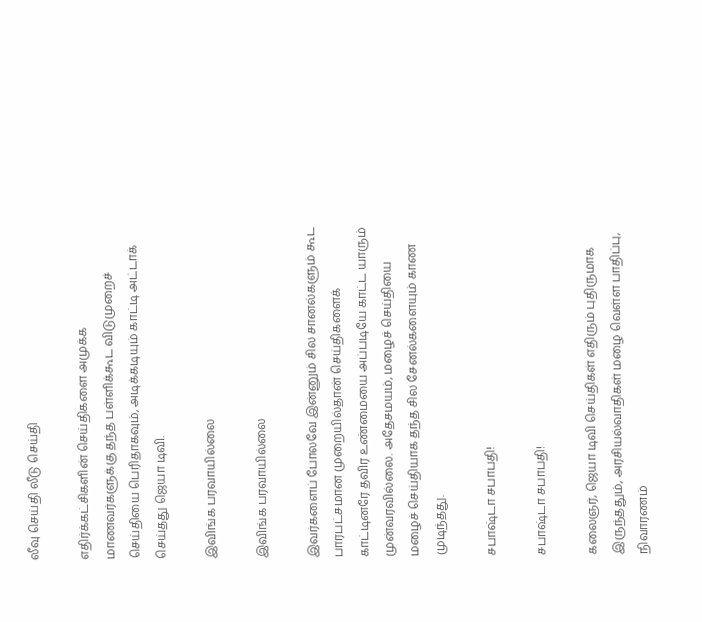லீவு செய்தி லீடு செய்தி

எதிர்க்கட்சிகளின் செய்திகளை அமுக்க மாணவர்களுக்கு தந்த பள்ளிக்கூட விடுமுறைச் செய்தியை பெரிதாகவும், அடிக்கடியும் காட்டி அட்டாக் செய்தது ஜெயா டிவி.

இவிங்க பரவாயில்லை

இவிங்க பரவாயில்லை

இவர்களைப் போலவே இன்னும் சில சானல்களும் கூட பாரபட்சமான முறையில்தான் செய்திகளைக் காட்டினரே தவிர உண்மையை அப்படியே காட்ட யாரும் முன்வரவில்லை. அதேசமயம், மழைச் செய்தியை மழைச் செய்தியாக தந்த சில சேனல்களையும் காண முடிந்தது.

சபாஷ்டா சபாபதி!

சபாஷ்டா சபாபதி!

கலைஞர், ஜெயா டிவி செய்திகள் எதிரும் புதிருமாக இருந்ததும், அரசியல்வாதிகள் மழை வெள்ள பாதிப்பு, நிவாரணம்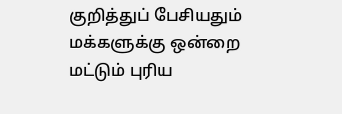குறித்துப் பேசியதும் மக்களுக்கு ஒன்றை மட்டும் புரிய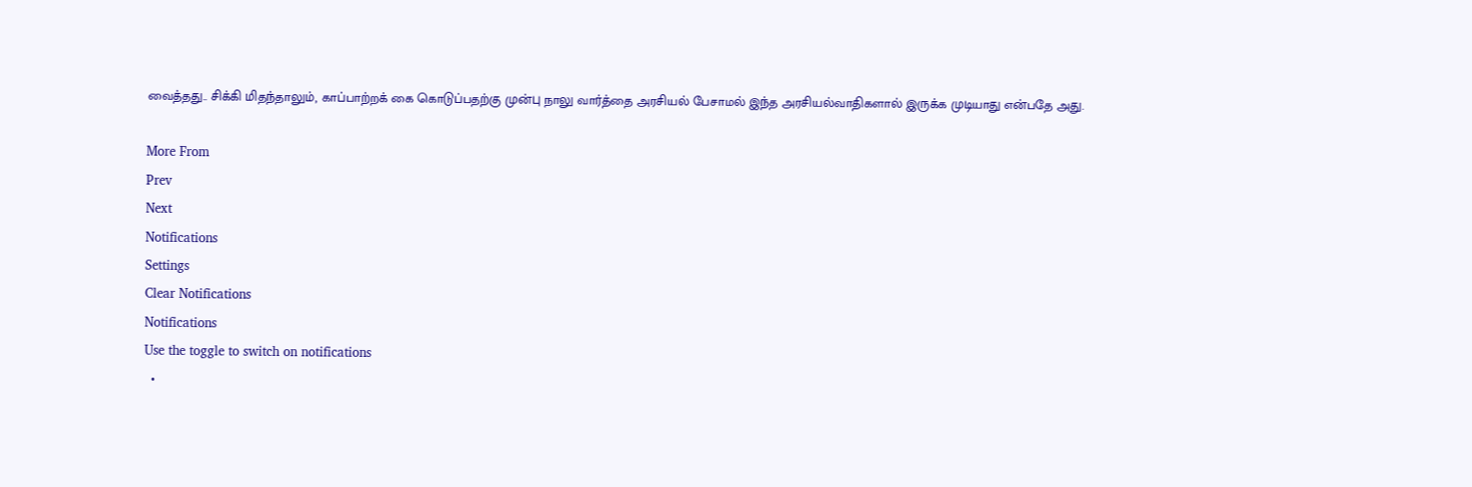வைத்தது.. சிக்கி மிதந்தாலும், காப்பாற்றக் கை கொடுப்பதற்கு முன்பு நாலு வார்த்தை அரசியல் பேசாமல் இந்த அரசியல்வாதிகளால் இருக்க முடியாது என்பதே அது.

More From
Prev
Next
Notifications
Settings
Clear Notifications
Notifications
Use the toggle to switch on notifications
  •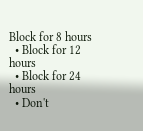Block for 8 hours
  • Block for 12 hours
  • Block for 24 hours
  • Don't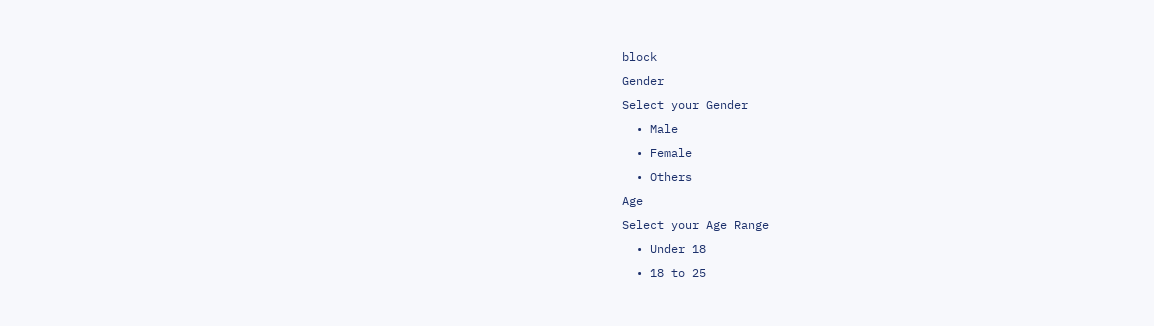block
Gender
Select your Gender
  • Male
  • Female
  • Others
Age
Select your Age Range
  • Under 18
  • 18 to 25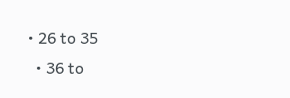• 26 to 35
  • 36 to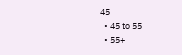45
  • 45 to 55
  • 55+